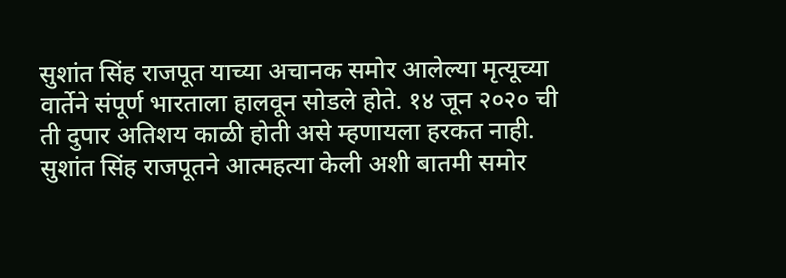सुशांत सिंह राजपूत याच्या अचानक समोर आलेल्या मृत्यूच्या वार्तेने संपूर्ण भारताला हालवून सोडले होते. १४ जून २०२० ची ती दुपार अतिशय काळी होती असे म्हणायला हरकत नाही. सुशांत सिंह राजपूतने आत्महत्या केली अशी बातमी समोर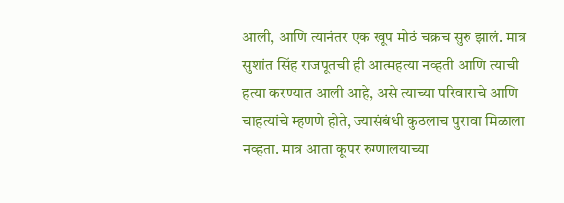आली, आणि त्यानंतर एक खूप मोठं चक्रच सुरु झालं. मात्र सुशांत सिंह राजपूतची ही आत्महत्या नव्हती आणि त्याची हत्या करण्यात आली आहे, असे त्याच्या परिवाराचे आणि चाहत्यांचे म्हणणे होते, ज्यासंबंधी कुठलाच पुरावा मिळाला नव्हता. मात्र आता कूपर रुग्णालयाच्या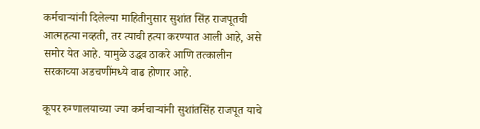कर्मचाऱ्यांनी दिलेल्या माहितीनुसार सुशांत सिंह राजपूतची आत्महत्या नव्हती, तर त्याची हत्या करण्यात आली आहे, असे समोर येत आहे. यामुळे उद्धव ठाकरे आणि तत्कालीन सरकाच्या अडचणींमध्ये वाढ होणार आहे.

कूपर रुग्णालयाच्या ज्या कर्मचाऱ्यांनी सुशांतसिंह राजपूत याचे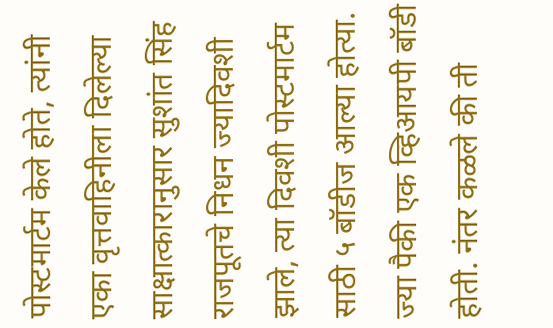पोस्टमार्टम केले होते, त्यांनी एका वृत्तवाहिनीला दिलेल्या साक्षात्कारानुसार सुशांत सिंह राजपूतचे निधन ज्यादिवशी झाले, त्या दिवशी पोस्टमार्टम साठी ५ बॉडीज आल्या होत्या. ज्या पैकी एक व्हिआयपी बॉडी होती. नंतर कळले की ती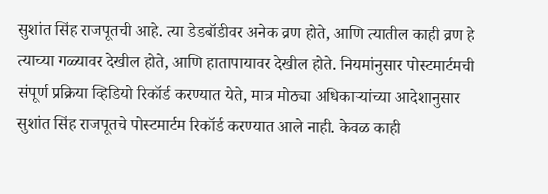सुशांत सिंह राजपूतची आहे. त्या डेडबॉडीवर अनेक व्रण होते, आणि त्यातील काही व्रण हे त्याच्या गळ्यावर देखील होते, आणि हातापायावर देखील होते. नियमांनुसार पोस्टमार्टमची संपूर्ण प्रक्रिया व्हिडियो रिकॉर्ड करण्यात येते, मात्र मोठ्या अधिकाऱ्यांच्या आदेशानुसार सुशांत सिंह राजपूतचे पोस्टमार्टम रिकॉर्ड करण्यात आले नाही. केवळ काही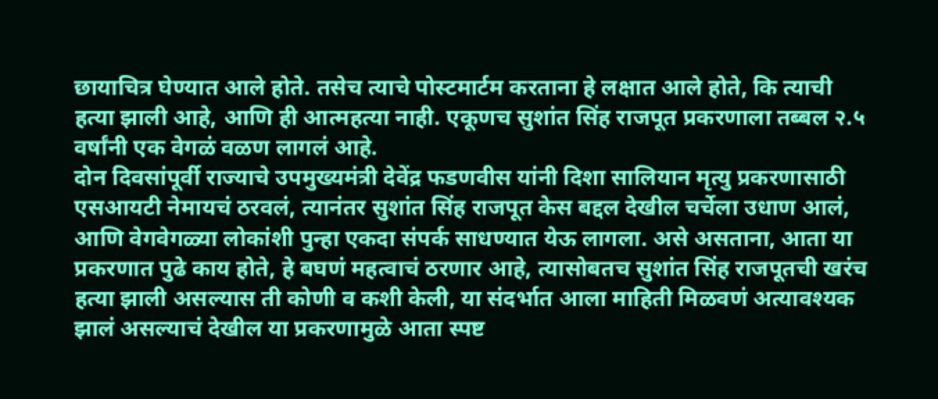छायाचित्र घेण्यात आले होते. तसेच त्याचे पोस्टमार्टम करताना हे लक्षात आले होते, कि त्याची हत्या झाली आहे, आणि ही आत्महत्या नाही. एकूणच सुशांत सिंह राजपूत प्रकरणाला तब्बल २.५ वर्षांनी एक वेगळं वळण लागलं आहे.
दोन दिवसांपूर्वी राज्याचे उपमुख्यमंत्री देवेंद्र फडणवीस यांनी दिशा सालियान मृत्यु प्रकरणासाठी एसआयटी नेमायचं ठरवलं, त्यानंतर सुशांत सिंह राजपूत केस बद्दल देखील चर्चेला उधाण आलं, आणि वेगवेगळ्या लोकांशी पुन्हा एकदा संपर्क साधण्यात येऊ लागला. असे असताना, आता या प्रकरणात पुढे काय होते, हे बघणं महत्वाचं ठरणार आहे, त्यासोबतच सुशांत सिंह राजपूतची खरंच हत्या झाली असल्यास ती कोणी व कशी केली, या संदर्भात आला माहिती मिळवणं अत्यावश्यक झालं असल्याचं देखील या प्रकरणामुळे आता स्पष्ट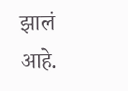झालं आहे.